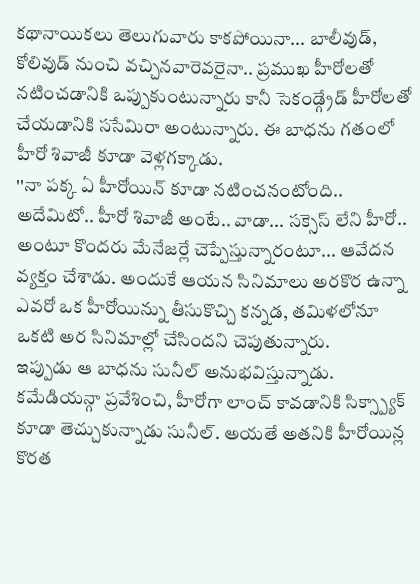కథానాయికలు తెలుగువారు కాకపోయినా... బాలీవుడ్, కోలివుడ్ నుంచి వచ్చినవారెవరైనా.. ప్రముఖ హీరోలతో నటించడానికి ఒప్పుకుంటున్నారు కానీ సెకండ్గ్రేడ్ హీరోలతో చేయడానికి ససేమిరా అంటున్నారు. ఈ బాధను గతంలో హీరో శివాజీ కూడా వెళ్లగక్కాడు.
''నా పక్క ఏ హీరోయిన్ కూడా నటించనంటోంది.. అదేమిటో.. హీరో శివాజీ అంటే.. వాడా... సక్సెస్ లేని హీరో.. అంటూ కొందరు మేనేజర్లే చెప్పేస్తున్నారంటూ... ఆవేదన వ్యక్తం చేశాడు. అందుకే ఆయన సినిమాలు అరకొర ఉన్నా ఎవరో ఒక హీరోయిన్ను తీసుకొచ్చి కన్నడ, తమిళలోనూ ఒకటి అర సినిమాల్లో చేసిందని చెపుతున్నారు.
ఇప్పుడు ఆ బాధను సునీల్ అనుభవిస్తున్నాడు. కమేడియన్గా ప్రవేశించి, హీరోగా లాంచ్ కావడానికి సిక్స్ప్యాక్ కూడా తెచ్చుకున్నాడు సునీల్. అయతే అతనికి హీరోయిన్ల కొరత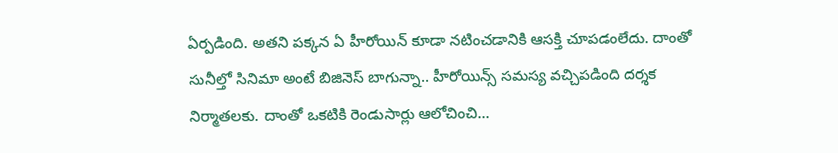ఏర్పడింది. అతని పక్కన ఏ హీరోయిన్ కూడా నటించడానికి ఆసక్తి చూపడంలేదు. దాంతో సునీల్తో సినిమా అంటే బిజినెస్ బాగున్నా.. హీరోయిన్స్ సమస్య వచ్చిపడింది దర్శక నిర్మాతలకు. దాంతో ఒకటికి రెండుసార్లు ఆలోచించి...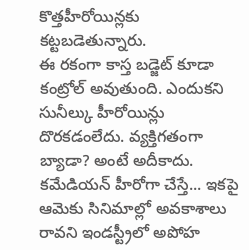కొత్తహీరోయిన్లకు కట్టబడెతున్నారు.
ఈ రకంగా కాస్త బడ్జెట్ కూడా కంట్రోల్ అవుతుంది. ఎందుకని సునీల్కు హీరోయిన్లు దొరకడంలేదు. వ్యక్తిగతంగా బ్యాడా? అంటే అదీకాదు. కమేడియన్ హీరోగా చేస్తే... ఇకపై ఆమెకు సినిమాల్లో అవకాశాలు రావని ఇండస్ట్రీలో అపోహ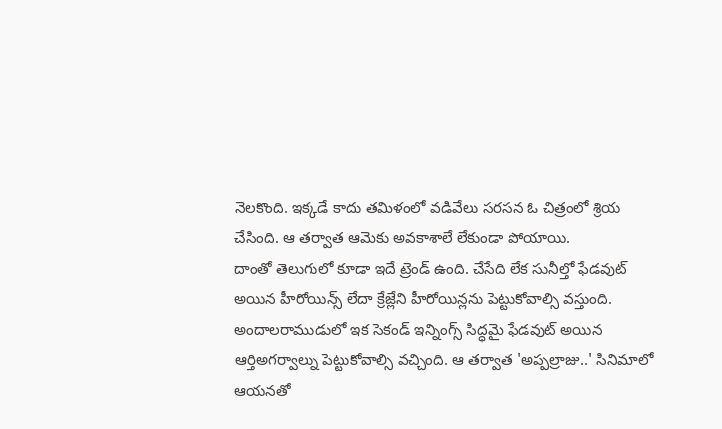నెలకొంది. ఇక్కడే కాదు తమిళంలో వడివేలు సరసన ఓ చిత్రంలో శ్రియ చేసింది. ఆ తర్వాత ఆమెకు అవకాశాలే లేకుండా పోయాయి.
దాంతో తెలుగులో కూడా ఇదే ట్రెండ్ ఉంది. చేసేది లేక సునీల్తో ఫేడవుట్ అయిన హీరోయిన్స్ లేదా క్రేజ్లేని హీరోయిన్లను పెట్టుకోవాల్సి వస్తుంది. అందాలరాముడులో ఇక సెకండ్ ఇన్నింగ్స్ సిద్ధమై ఫేడవుట్ అయిన ఆర్తిఅగర్వాల్ను పెట్టుకోవాల్సి వచ్చింది. ఆ తర్వాత 'అప్పల్రాజు..' సినిమాలో ఆయనతో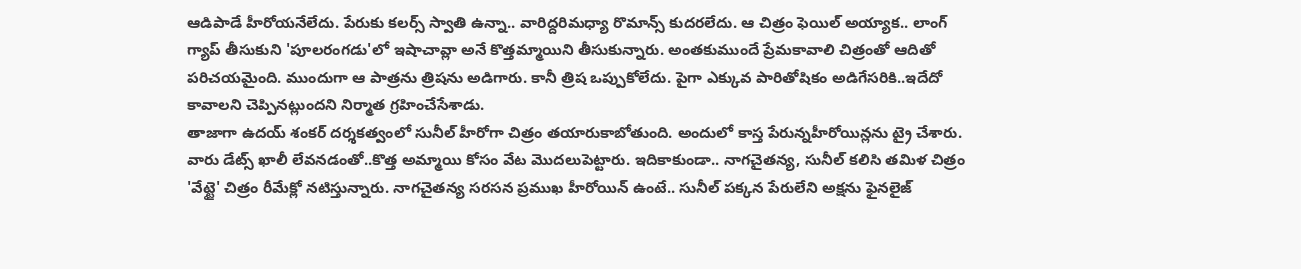ఆడిపాడే హీరోయనేలేదు. పేరుకు కలర్స్ స్వాతి ఉన్నా.. వారిద్దరిమధ్యా రొమాన్స్ కుదరలేదు. ఆ చిత్రం ఫెయిల్ అయ్యాక.. లాంగ్ గ్యాప్ తీసుకుని 'పూలరంగడు'లో ఇషాచావ్లా అనే కొత్తమ్మాయిని తీసుకున్నారు. అంతకుముందే ప్రేమకావాలి చిత్రంతో ఆదితో పరిచయమైంది. ముందుగా ఆ పాత్రను త్రిషను అడిగారు. కానీ త్రిష ఒప్పుకోలేదు. పైగా ఎక్కువ పారితోషికం అడిగేసరికి..ఇదేదో కావాలని చెప్పినట్లుందని నిర్మాత గ్రహించేసేశాడు.
తాజాగా ఉదయ్ శంకర్ దర్శకత్వంలో సునీల్ హీరోగా చిత్రం తయారుకాబోతుంది. అందులో కాస్త పేరున్నహీరోయిన్లను ట్రై చేశారు. వారు డేట్స్ ఖాలీ లేవనడంతో..కొత్త అమ్మాయి కోసం వేట మొదలుపెట్టారు. ఇదికాకుండా.. నాగచైతన్య, సునీల్ కలిసి తమిళ చిత్రం 'వేట్టై' చిత్రం రీమేక్లో నటిస్తున్నారు. నాగచైతన్య సరసన ప్రముఖ హీరోయిన్ ఉంటే.. సునీల్ పక్కన పేరులేని అక్షను ఫైనలైజ్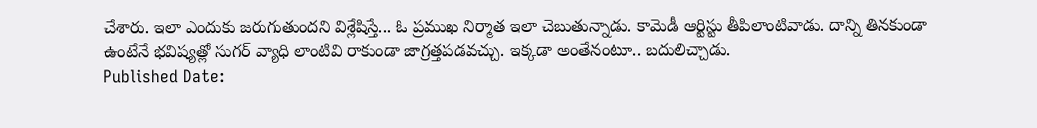చేశారు. ఇలా ఎందుకు జరుగుతుందని విశ్లేషిస్తే... ఓ ప్రముఖ నిర్మాత ఇలా చెబుతున్నాడు. కామెడీ ఆర్టిస్టు తీపిలాంటివాడు. దాన్ని తినకుండా ఉంటేనే భవిష్యత్లో సుగర్ వ్యాధి లాంటివి రాకుండా జాగ్రత్తపడవచ్చు. ఇక్కడా అంతేనంటూ.. బదులిచ్చాడు.
Published Date: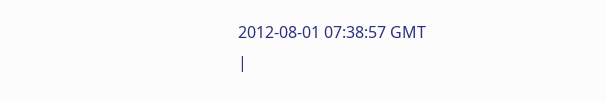2012-08-01 07:38:57 GMT
|